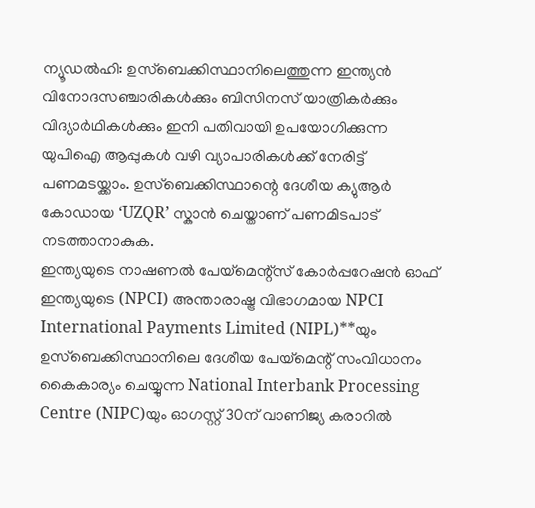ന്യൂഡൽഹി: ഉസ്ബെക്കിസ്ഥാനിലെത്തുന്ന ഇന്ത്യൻ വിനോദസഞ്ചാരികൾക്കും ബിസിനസ് യാത്രികർക്കും വിദ്യാർഥികൾക്കും ഇനി പതിവായി ഉപയോഗിക്കുന്ന യുപിഐ ആപ്പുകൾ വഴി വ്യാപാരികൾക്ക് നേരിട്ട് പണമടയ്ക്കാം. ഉസ്ബെക്കിസ്ഥാന്റെ ദേശീയ ക്യുആർ കോഡായ ‘UZQR’ സ്കാൻ ചെയ്താണ് പണമിടപാട് നടത്താനാകുക.
ഇന്ത്യയുടെ നാഷണൽ പേയ്മെന്റ്സ് കോർപ്പറേഷൻ ഓഫ് ഇന്ത്യയുടെ (NPCI) അന്താരാഷ്ട്ര വിഭാഗമായ NPCI International Payments Limited (NIPL)**യും ഉസ്ബെക്കിസ്ഥാനിലെ ദേശീയ പേയ്മെന്റ് സംവിധാനം കൈകാര്യം ചെയ്യുന്ന National Interbank Processing Centre (NIPC)യും ഓഗസ്റ്റ് 30ന് വാണിജ്യ കരാറിൽ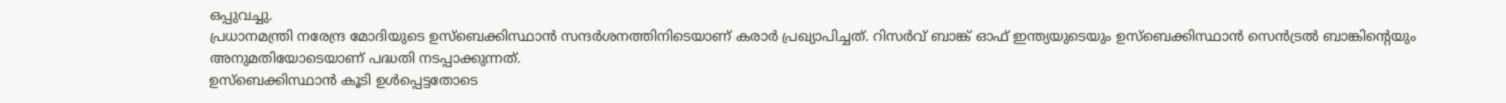ഒപ്പുവച്ചു.
പ്രധാനമന്ത്രി നരേന്ദ്ര മോദിയുടെ ഉസ്ബെക്കിസ്ഥാൻ സന്ദർശനത്തിനിടെയാണ് കരാർ പ്രഖ്യാപിച്ചത്. റിസർവ് ബാങ്ക് ഓഫ് ഇന്ത്യയുടെയും ഉസ്ബെക്കിസ്ഥാൻ സെൻട്രൽ ബാങ്കിന്റെയും അനുമതിയോടെയാണ് പദ്ധതി നടപ്പാക്കുന്നത്.
ഉസ്ബെക്കിസ്ഥാൻ കൂടി ഉൾപ്പെട്ടതോടെ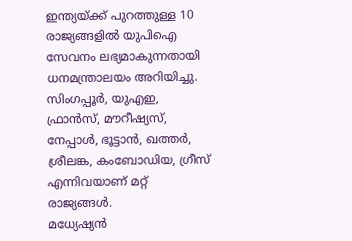ഇന്ത്യയ്ക്ക് പുറത്തുള്ള 10 രാജ്യങ്ങളിൽ യുപിഐ സേവനം ലഭ്യമാകുന്നതായി ധനമന്ത്രാലയം അറിയിച്ചു. സിംഗപ്പൂർ, യുഎഇ, ഫ്രാൻസ്, മൗറീഷ്യസ്, നേപ്പാൾ, ഭൂട്ടാൻ, ഖത്തർ, ശ്രീലങ്ക, കംബോഡിയ, ഗ്രീസ് എന്നിവയാണ് മറ്റ് രാജ്യങ്ങൾ.
മധ്യേഷ്യൻ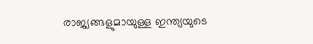രാജ്യങ്ങളുമായുള്ള ഇന്ത്യയുടെ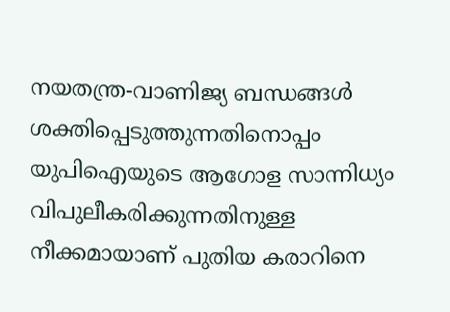നയതന്ത്ര-വാണിജ്യ ബന്ധങ്ങൾ ശക്തിപ്പെടുത്തുന്നതിനൊപ്പം യുപിഐയുടെ ആഗോള സാന്നിധ്യം വിപുലീകരിക്കുന്നതിനുള്ള നീക്കമായാണ് പുതിയ കരാറിനെ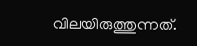വിലയിരുത്തുന്നത്.